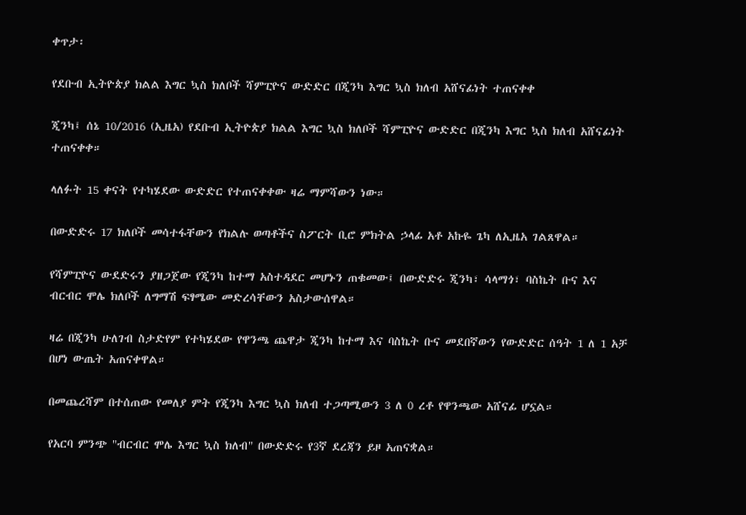ቀጥታ፡

የደቡብ ኢትዮጵያ ክልል እግር ኳስ ክለቦች ሻምፒዮና ውድድር በጂንካ እግር ኳስ ክለብ አሸናፊነት ተጠናቀቀ

ጂንካ፤ ሰኔ 10/2016 (ኢዜአ) የደቡብ ኢትዮጵያ ክልል እግር ኳስ ክለቦች ሻምፒዮና ውድድር በጂንካ እግር ኳስ ክለብ አሸናፊነት ተጠናቀቀ።

ላለፉት 15 ቀናት የተካሄደው ውድድር የተጠናቀቀው ዛሬ ማምሻውን ነው።

በውድድሩ 17 ክለቦች መሳተፋቸውን የክልሉ ወጣቶችና ስፖርት ቢሮ ምክትል ኃላፊ አቶ አኩዬ ጌካ ለኢዜአ ገልጸዋል።

የሻምፒዮና ውደድሩን ያዘጋጀው የጂንካ ከተማ አስተዳደር መሆኑን ጠቁመው፤ በውድድሩ ጂንካ፣ ሳላማጎ፣ ባስኬት ቡና እና ብርብር ሞሌ ክለቦች ለግማሽ ፍፃሜው መድረሳቸውን አስታውሰዋል።

ዛሬ በጂንካ ሁለገብ ስታድየም የተካሄደው የዋንጫ ጨዋታ ጂንካ ከተማ እና ባስኬት ቡና መደበኛውን የውድድር ሰዓት 1 ለ 1 አቻ በሆነ ውጤት አጠናቀዋል።

በመጨረሻም በተሰጠው የመለያ ምት የጂንካ እግር ኳስ ክለብ ተጋጣሚውን 3 ለ 0 ረቶ የዋንጫው አሸናፊ ሆኗል።

የአርባ ምንጭ "ብርብር ሞሌ እግር ኳስ ክለብ" በውድድሩ የ3ኛ ደረጃን ይዞ አጠናቋል።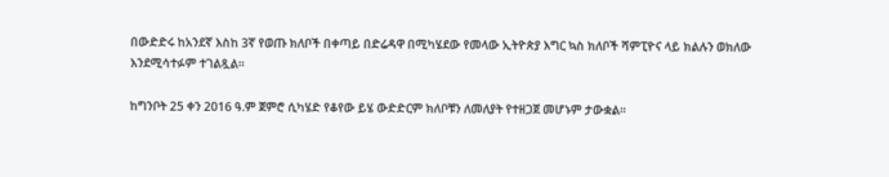በውድድሩ ከአንደኛ እስከ 3ኛ የወጡ ክለቦች በቀጣይ በድሬዳዋ በሚካሄደው የመላው ኢትዮጵያ እግር ኳስ ክለቦች ሻምፒዮና ላይ ክልሉን ወክለው እንደሚሳተፉም ተገልጿል።

ከግንቦት 25 ቀን 2016 ዓ.ም ጀምሮ ሲካሄድ የቆየው ይሄ ውድድርም ክለቦቹን ለመለያት የተዘጋጀ መሆኑም ታውቋል።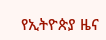የኢትዮጵያ ዜና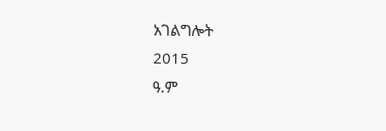አገልግሎት
2015
ዓ.ም